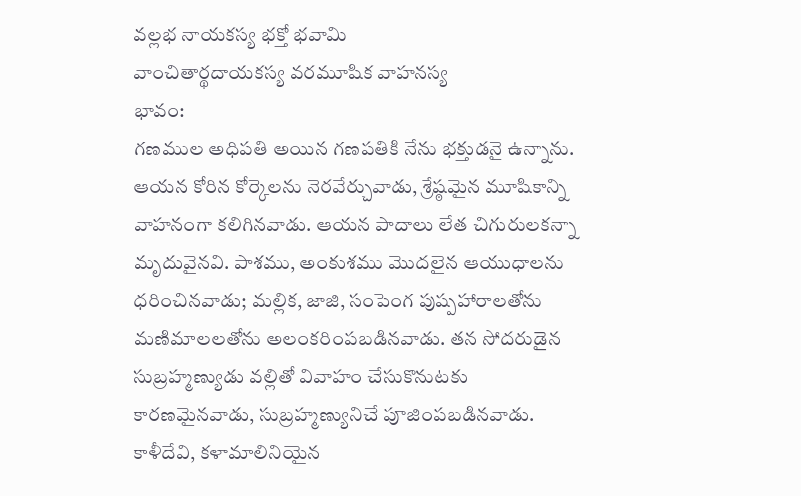వల్లభ నాయకస్య భక్తో భవామి
వాంచితార్థదాయకస్య వరమూషిక వాహనస్య
భావం:
గణముల అధిపతి అయిన గణపతికి నేను భక్తుడనై ఉన్నాను. ఆయన కోరిన కోర్కెలను నెరవేర్చువాడు, శ్రేష్ఠమైన మూషికాన్ని వాహనంగా కలిగినవాడు. ఆయన పాదాలు లేత చిగురులకన్నా మృదువైనవి. పాశము, అంకుశము మొదలైన ఆయుధాలను ధరించినవాడు; మల్లిక, జాజి, సంపెంగ పుష్పహారాలతోను మణిమాలలతోను అలంకరింపబడినవాడు. తన సోదరుడైన సుబ్రహ్మణ్యుడు వల్లితో వివాహం చేసుకొనుటకు కారణమైనవాడు, సుబ్రహ్మణ్యునిచే పూజింపబడినవాడు. కాళీదేవి, కళామాలినియైన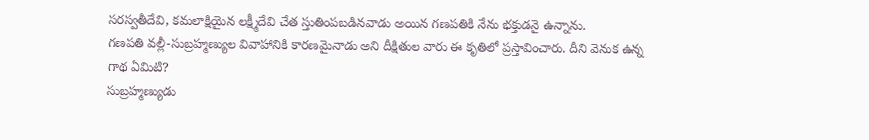సరస్వతీదేవి, కమలాక్షియైన లక్ష్మీదేవి చేత స్తుతింపబడినవాడు అయిన గణపతికి నేను భక్తుడనై ఉన్నాను.
గణపతి వల్లీ-సుబ్రహ్మణ్యుల వివాహానికి కారణమైనాడు అని దీక్షితుల వారు ఈ కృతిలో ప్రస్తావించారు. దీని వెనుక ఉన్న గాథ ఏమిటి?
సుబ్రహ్మణ్యుడు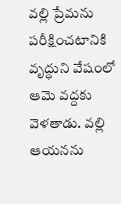వల్లి ప్రేమను పరీక్షించటానికి వృద్ధుని వేషంలో ఆమె వద్దకు వెళతాడు. వల్లి ఆయనను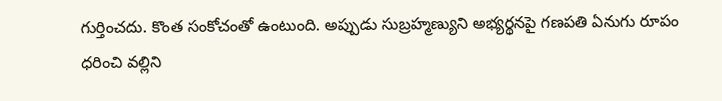గుర్తించదు. కొంత సంకోచంతో ఉంటుంది. అప్పుడు సుబ్రహ్మణ్యుని అభ్యర్థనపై గణపతి ఏనుగు రూపం ధరించి వల్లిని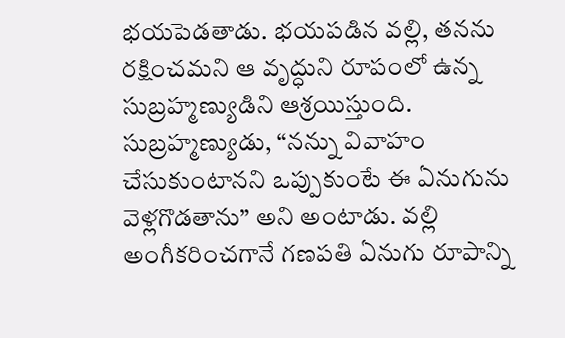భయపెడతాడు. భయపడిన వల్లి, తనను రక్షించమని ఆ వృద్ధుని రూపంలో ఉన్న సుబ్రహ్మణ్యుడిని ఆశ్రయిస్తుంది.
సుబ్రహ్మణ్యుడు, “నన్ను వివాహం చేసుకుంటానని ఒప్పుకుంటే ఈ ఏనుగును వెళ్లగొడతాను” అని అంటాడు. వల్లి అంగీకరించగానే గణపతి ఏనుగు రూపాన్ని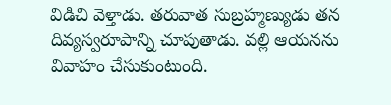విడిచి వెళ్తాడు. తరువాత సుబ్రహ్మణ్యుడు తన దివ్యస్వరూపాన్ని చూపుతాడు. వల్లి ఆయనను వివాహం చేసుకుంటుంది.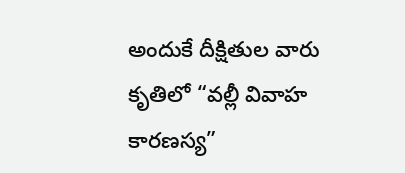అందుకే దీక్షితుల వారు కృతిలో “వల్లీ వివాహ కారణస్య”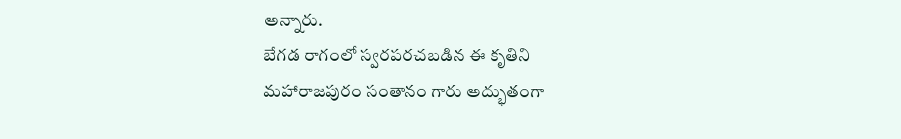అన్నారు.
బేగడ రాగంలో స్వరపరచబడిన ఈ కృతిని మహారాజపురం సంతానం గారు అద్భుతంగా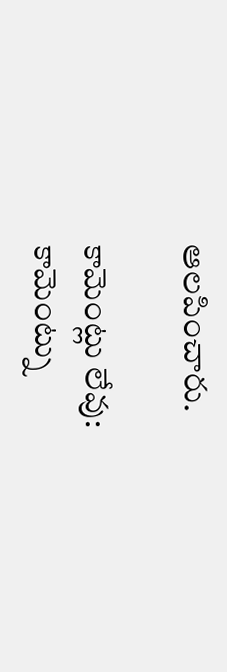ఆలపించారు.

కామెంట్లు లేవు:
కామెంట్ను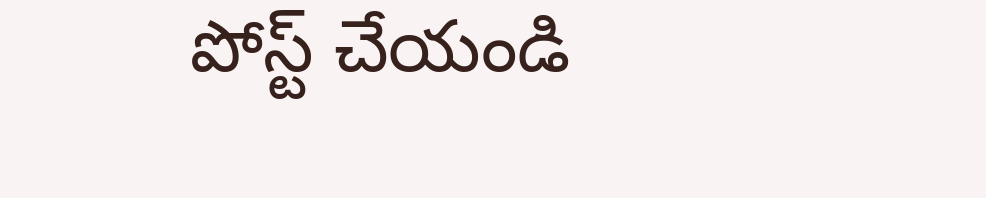పోస్ట్ చేయండి